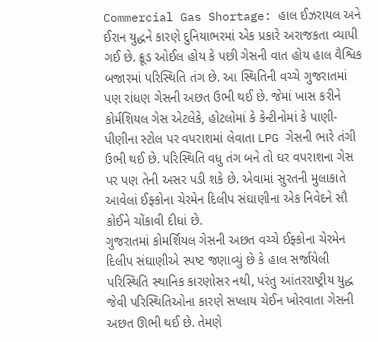Commercial Gas Shortage: હાલ ઈઝરાયલ અને ઈરાન યુદ્ધને કારણે દુનિયાભરમાં એક પ્રકારે અરાજકતા વ્યાપી ગઈ છે. ક્રૂડ ઓઈલ હોય કે પછી ગેસની વાત હોય હાલ વૈશ્વિક બજારમાં પરિસ્થિતિ તંગ છે. આ સ્થિતિની વચ્ચે ગુજરાતમાં પણ રાંધણ ગેસની અછત ઉભી થઈ છે. જેમાં ખાસ કરીને કોર્મશિયલ ગેસ એટલેકે, હોટલોમાં કે કેન્ટીનોમાં કે પાણી-પીણીના સ્ટોલ પર વપરાશમાં લેવાતા LPG ગેસની ભારે તંગી ઉભી થઈ છે. પરિસ્થિતિ વધુ તંગ બને તો ઘર વપરાશના ગેસ પર પણ તેની અસર પડી શકે છે. એવામાં સુરતની મુલાકાતે આવેલાં ઈફ્કોના ચેરમેન દિલીપ સંઘાણીના એક નિવેદને સૌ કોઈને ચોંકાવી દીધાં છે.
ગુજરાતમાં કોમર્શિયલ ગેસની અછત વચ્ચે ઈફ્કોના ચેરમેન દિલીપ સંઘાણીએ સ્પષ્ટ જણાવ્યું છે કે હાલ સર્જાયેલી પરિસ્થિતિ સ્થાનિક કારણોસર નથી, પરંતુ આંતરરાષ્ટ્રીય યુદ્ધ જેવી પરિસ્થિતિઓના કારણે સપ્લાય ચેઈન ખોરવાતા ગેસની અછત ઊભી થઈ છે. તેમણે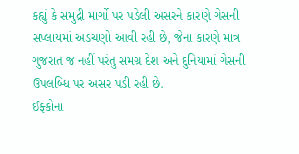કહ્યું કે સમુદ્રી માર્ગો પર પડેલી અસરને કારણે ગેસની સપ્લાયમાં અડચણો આવી રહી છે, જેના કારણે માત્ર ગુજરાત જ નહીં પરંતુ સમગ્ર દેશ અને દુનિયામાં ગેસની ઉપલબ્ધિ પર અસર પડી રહી છે.
ઈફ્કોના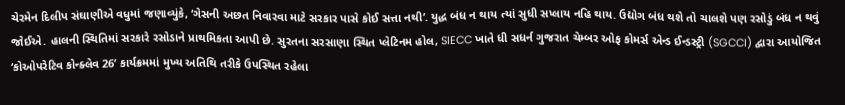ચેરમેન દિલીપ સંઘાણીએ વધુમાં જણાવ્યુંકે, ‘ગેસની અછત નિવારવા માટે સરકાર પાસે કોઈ સત્તા નથી’. યુદ્ધ બંધ ન થાય ત્યાં સુધી સપ્લાય નહિ થાય. ઉદ્યોગ બંધ થશે તો ચાલશે પણ રસોડું બંધ ન થવું જોઈએ. હાલની સ્થિતિમાં સરકારે રસોડાને પ્રાથમિકતા આપી છે. સુરતના સરસાણા સ્થિત પ્લેટિનમ હોલ, SIECC ખાતે ધી સધર્ન ગુજરાત ચેમ્બર ઓફ કોમર્સ એન્ડ ઈન્ડસ્ટ્રી (SGCCI) દ્વારા આયોજિત ‘કોઓપરેટિવ કોન્ક્લેવ 26’ કાર્યક્રમમાં મુખ્ય અતિથિ તરીકે ઉપસ્થિત રહેલા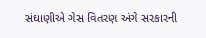સંઘાણીએ ગેસ વિતરણ અંગે સરકારની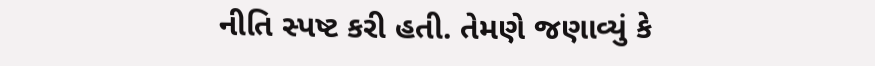નીતિ સ્પષ્ટ કરી હતી. તેમણે જણાવ્યું કે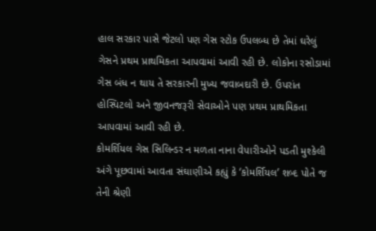હાલ સરકાર પાસે જેટલો પણ ગેસ સ્ટોક ઉપલબ્ધ છે તેમાં ઘરેલું ગેસને પ્રથમ પ્રાથમિકતા આપવામાં આવી રહી છે. લોકોના રસોડામાં ગેસ બંધ ન થાય તે સરકારની મુખ્ય જવાબદારી છે. ઉપરાંત હોસ્પિટલો અને જીવનજરૂરી સેવાઓને પણ પ્રથમ પ્રાથમિકતા આપવામાં આવી રહી છે.
કોમર્શિયલ ગેસ સિલિન્ડર ન મળતા નાના વેપારીઓને પડતી મુશ્કેલી અંગે પૂછવામાં આવતા સંઘાણીએ કહ્યું કે ‘કોમર્શિયલ’ શબ્દ પોતે જ તેની શ્રેણી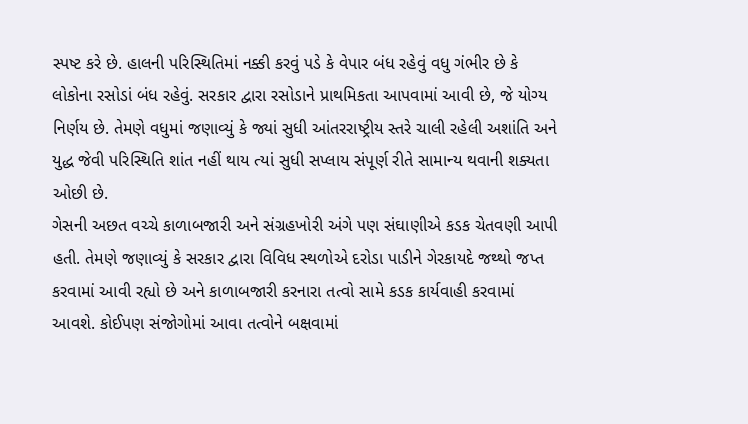સ્પષ્ટ કરે છે. હાલની પરિસ્થિતિમાં નક્કી કરવું પડે કે વેપાર બંધ રહેવું વધુ ગંભીર છે કે લોકોના રસોડાં બંધ રહેવું. સરકાર દ્વારા રસોડાને પ્રાથમિકતા આપવામાં આવી છે, જે યોગ્ય નિર્ણય છે. તેમણે વધુમાં જણાવ્યું કે જ્યાં સુધી આંતરરાષ્ટ્રીય સ્તરે ચાલી રહેલી અશાંતિ અને યુદ્ધ જેવી પરિસ્થિતિ શાંત નહીં થાય ત્યાં સુધી સપ્લાય સંપૂર્ણ રીતે સામાન્ય થવાની શક્યતા ઓછી છે.
ગેસની અછત વચ્ચે કાળાબજારી અને સંગ્રહખોરી અંગે પણ સંઘાણીએ કડક ચેતવણી આપી હતી. તેમણે જણાવ્યું કે સરકાર દ્વારા વિવિધ સ્થળોએ દરોડા પાડીને ગેરકાયદે જથ્થો જપ્ત કરવામાં આવી રહ્યો છે અને કાળાબજારી કરનારા તત્વો સામે કડક કાર્યવાહી કરવામાં આવશે. કોઈપણ સંજોગોમાં આવા તત્વોને બક્ષવામાં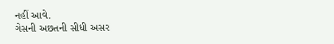નહીં આવે.
ગેસની અછતની સીધી અસર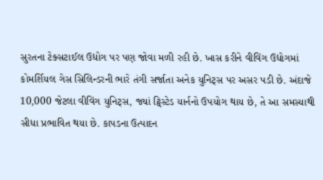સુરતના ટેક્સટાઈલ ઉદ્યોગ પર પણ જોવા મળી રહી છે. ખાસ કરીને વીવિંગ ઉદ્યોગમાં કોમર્શિયલ ગેસ સિલિન્ડરની ભારે તંગી સર્જાતા અનેક યુનિટ્સ પર અસર પડી છે. અંદાજે 10,000 જેટલા વીવિંગ યુનિટ્સ, જ્યાં ટ્વિસ્ટેડ યાર્નનો ઉપયોગ થાય છે, તે આ સમસ્યાથી સીધા પ્રભાવિત થયા છે. કાપડના ઉત્પાદન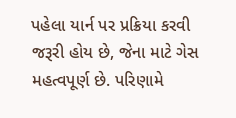પહેલા યાર્ન પર પ્રક્રિયા કરવી જરૂરી હોય છે, જેના માટે ગેસ મહત્વપૂર્ણ છે. પરિણામે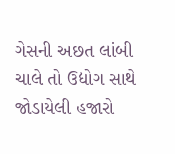ગેસની અછત લાંબી ચાલે તો ઉદ્યોગ સાથે જોડાયેલી હજારો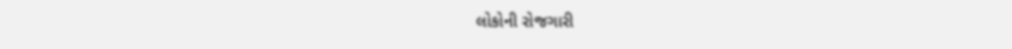લોકોની રોજગારી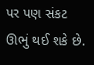પર પણ સંકટ ઊભું થઈ શકે છે.